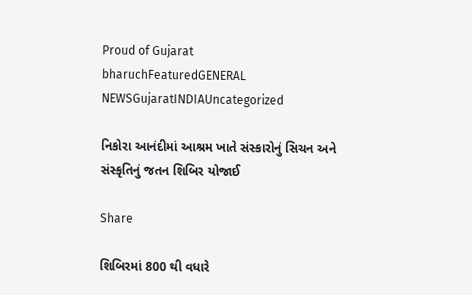Proud of Gujarat
bharuchFeaturedGENERAL NEWSGujaratINDIAUncategorized

નિકોરા આનંદીમાં આશ્રમ ખાતે સંસ્કારોનું સિચન અને સંસ્કૃતિનું જતન શિબિર યોજાઈ

Share

શિબિરમાં 800 થી વધારે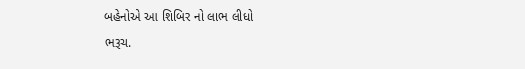બહેનોએ આ શિબિર નો લાભ લીધો
ભરૂચ.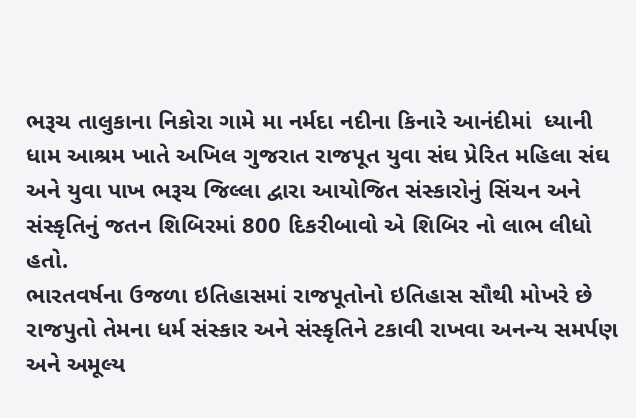ભરૂચ તાલુકાના નિકોરા ગામે મા નર્મદા નદીના કિનારે આનંદીમાં  ધ્યાની ધામ આશ્રમ ખાતે અખિલ ગુજરાત રાજપૂત યુવા સંઘ પ્રેરિત મહિલા સંઘ અને યુવા પાખ ભરૂચ જિલ્લા દ્વારા આયોજિત સંસ્કારોનું સિંચન અને સંસ્કૃતિનું જતન શિબિરમાં 800 દિકરીબાવો એ શિબિર નો લાભ લીધો હતો.
ભારતવર્ષના ઉજળા ઇતિહાસમાં રાજપૂતોનો ઇતિહાસ સૌથી મોખરે છે રાજપુતો તેમના ધર્મ સંસ્કાર અને સંસ્કૃતિને ટકાવી રાખવા અનન્ય સમર્પણ અને અમૂલ્ય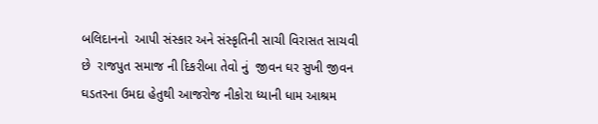બલિદાનનો  આપી સંસ્કાર અને સંસ્કૃતિની સાચી વિરાસત સાચવી છે  રાજપુત સમાજ ની દિકરીબા તેવો નું  જીવન ઘર સુખી જીવન ઘડતરના ઉમદા હેતુથી આજરોજ નીકોરા ધ્યાની ધામ આશ્રમ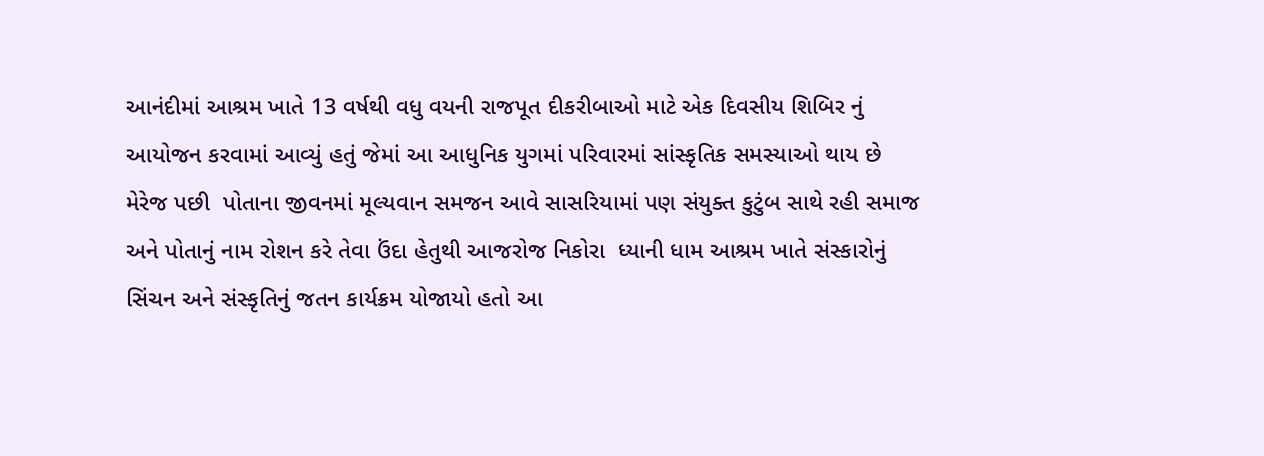આનંદીમાં આશ્રમ ખાતે 13 વર્ષથી વધુ વયની રાજપૂત દીકરીબાઓ માટે એક દિવસીય શિબિર નું આયોજન કરવામાં આવ્યું હતું જેમાં આ આધુનિક યુગમાં પરિવારમાં સાંસ્કૃતિક સમસ્યાઓ થાય છે મેરેજ પછી  પોતાના જીવનમાં મૂલ્યવાન સમજન આવે સાસરિયામાં પણ સંયુક્ત કુટુંબ સાથે રહી સમાજ અને પોતાનું નામ રોશન કરે તેવા ઉંદા હેતુથી આજરોજ નિકોરા  ધ્યાની ધામ આશ્રમ ખાતે સંસ્કારોનું સિંચન અને સંસ્કૃતિનું જતન કાર્યક્રમ યોજાયો હતો આ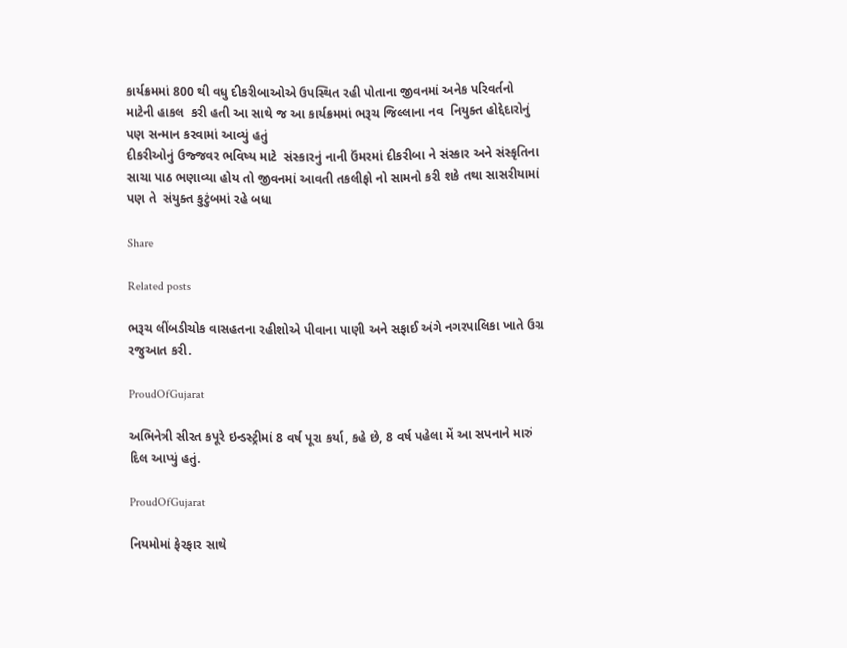કાર્યક્રમમાં 800 થી વધુ દીકરીબાઓએ ઉપસ્થિત રહી પોતાના જીવનમાં અનેક પરિવર્તનો માટેની હાકલ  કરી હતી આ સાથે જ આ કાર્યક્રમમાં ભરૂચ જિલ્લાના નવ  નિયુક્ત હોદ્દેદારોનું પણ સન્માન કરવામાં આવ્યું હતું
દીકરીઓનું ઉજ્જવર ભવિષ્ય માટે  સંસ્કારનું નાની ઉંમરમાં દીકરીબા ને સંસ્કાર અને સંસ્કૃતિના સાચા પાઠ ભણાવ્યા હોય તો જીવનમાં આવતી તકલીફો નો સામનો કરી શકે તથા સાસરીયામાં પણ તે  સંયુક્ત કુટુંબમાં રહે બધા

Share

Related posts

ભરૂચ લીંબડીચોક વાસહતના રહીશોએ પીવાના પાણી અને સફાઈ અંગે નગરપાલિકા ખાતે ઉગ્ર રજુઆત કરી.

ProudOfGujarat

અભિનેત્રી સીરત કપૂરે ઇન્ડસ્ટ્રીમાં 8 વર્ષ પૂરા કર્યા, કહે છે, 8 વર્ષ પહેલા મેં આ સપનાને મારું દિલ આપ્યું હતું.

ProudOfGujarat

નિયમોમાં ફેરફાર સાથે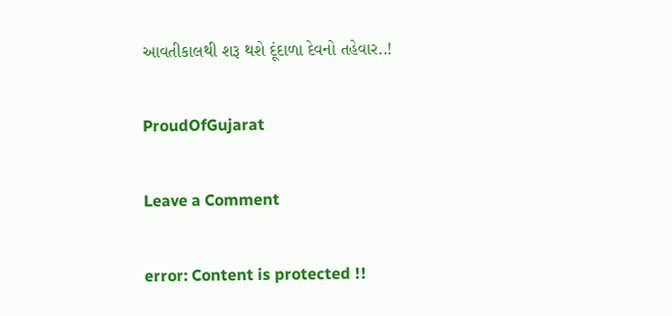આવતીકાલથી શરૂ થશે દૂંદાળા દેવનો તહેવાર..!

ProudOfGujarat

Leave a Comment

error: Content is protected !!